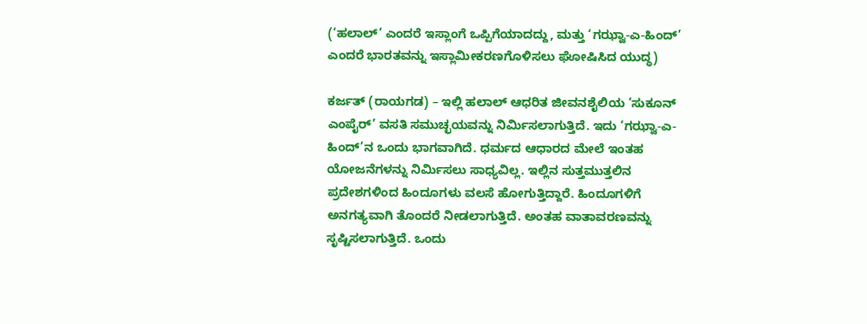(‘ಹಲಾಲ್’ ಎಂದರೆ ಇಸ್ಲಾಂಗೆ ಒಪ್ಪಿಗೆಯಾದದ್ದು, ಮತ್ತು ‘ಗಝ್ವಾ-ಎ-ಹಿಂದ್’ ಎಂದರೆ ಭಾರತವನ್ನು ಇಸ್ಲಾಮೀಕರಣಗೊಳಿಸಲು ಘೋಷಿಸಿದ ಯುದ್ಧ)

ಕರ್ಜತ್ (ರಾಯಗಡ) – ಇಲ್ಲಿ ಹಲಾಲ್ ಆಧರಿತ ಜೀವನಶೈಲಿಯ ‘ಸುಕೂನ್ ಎಂಪೈರ್’ ವಸತಿ ಸಮುಚ್ಛಯವನ್ನು ನಿರ್ಮಿಸಲಾಗುತ್ತಿದೆ. ಇದು ‘ಗಝ್ವಾ-ಎ-ಹಿಂದ್’ನ ಒಂದು ಭಾಗವಾಗಿದೆ. ಧರ್ಮದ ಆಧಾರದ ಮೇಲೆ ಇಂತಹ ಯೋಜನೆಗಳನ್ನು ನಿರ್ಮಿಸಲು ಸಾಧ್ಯವಿಲ್ಲ. ಇಲ್ಲಿನ ಸುತ್ತಮುತ್ತಲಿನ ಪ್ರದೇಶಗಳಿಂದ ಹಿಂದೂಗಳು ವಲಸೆ ಹೋಗುತ್ತಿದ್ದಾರೆ. ಹಿಂದೂಗಳಿಗೆ ಅನಗತ್ಯವಾಗಿ ತೊಂದರೆ ನೀಡಲಾಗುತ್ತಿದೆ. ಅಂತಹ ವಾತಾವರಣವನ್ನು ಸೃಷ್ಟಿಸಲಾಗುತ್ತಿದೆ. ಒಂದು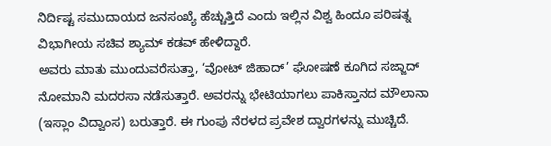ನಿರ್ದಿಷ್ಟ ಸಮುದಾಯದ ಜನಸಂಖ್ಯೆ ಹೆಚ್ಚುತ್ತಿದೆ ಎಂದು ಇಲ್ಲಿನ ವಿಶ್ವ ಹಿಂದೂ ಪರಿಷತ್ನ ವಿಭಾಗೀಯ ಸಚಿವ ಶ್ಯಾಮ್ ಕಡವ್ ಹೇಳಿದ್ದಾರೆ.
ಅವರು ಮಾತು ಮುಂದುವರೆಸುತ್ತಾ, ‘ವೋಟ್ ಜಿಹಾದ್’ ಘೋಷಣೆ ಕೂಗಿದ ಸಜ್ಜಾದ್ ನೋಮಾನಿ ಮದರಸಾ ನಡೆಸುತ್ತಾರೆ. ಅವರನ್ನು ಭೇಟಿಯಾಗಲು ಪಾಕಿಸ್ತಾನದ ಮೌಲಾನಾ (ಇಸ್ಲಾಂ ವಿದ್ವಾಂಸ) ಬರುತ್ತಾರೆ. ಈ ಗುಂಪು ನೆರಳದ ಪ್ರವೇಶ ದ್ವಾರಗಳನ್ನು ಮುಚ್ಚಿದೆ.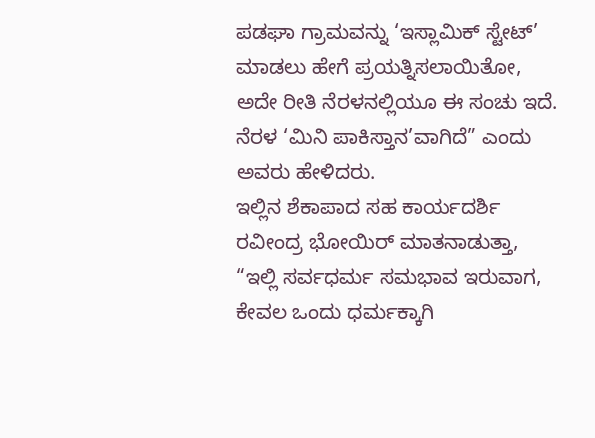ಪಡಘಾ ಗ್ರಾಮವನ್ನು ‘ಇಸ್ಲಾಮಿಕ್ ಸ್ಟೇಟ್’ ಮಾಡಲು ಹೇಗೆ ಪ್ರಯತ್ನಿಸಲಾಯಿತೋ, ಅದೇ ರೀತಿ ನೆರಳನಲ್ಲಿಯೂ ಈ ಸಂಚು ಇದೆ. ನೆರಳ ‘ಮಿನಿ ಪಾಕಿಸ್ತಾನ’ವಾಗಿದೆ” ಎಂದು ಅವರು ಹೇಳಿದರು.
ಇಲ್ಲಿನ ಶೆಕಾಪಾದ ಸಹ ಕಾರ್ಯದರ್ಶಿ ರವೀಂದ್ರ ಭೋಯಿರ್ ಮಾತನಾಡುತ್ತಾ, “ಇಲ್ಲಿ ಸರ್ವಧರ್ಮ ಸಮಭಾವ ಇರುವಾಗ, ಕೇವಲ ಒಂದು ಧರ್ಮಕ್ಕಾಗಿ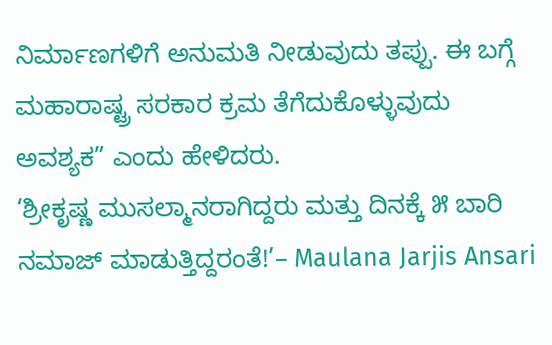ನಿರ್ಮಾಣಗಳಿಗೆ ಅನುಮತಿ ನೀಡುವುದು ತಪ್ಪು. ಈ ಬಗ್ಗೆ ಮಹಾರಾಷ್ಟ್ರ ಸರಕಾರ ಕ್ರಮ ತೆಗೆದುಕೊಳ್ಳುವುದು ಅವಶ್ಯಕ” ಎಂದು ಹೇಳಿದರು.
‘ಶ್ರೀಕೃಷ್ಣ ಮುಸಲ್ಮಾನರಾಗಿದ್ದರು ಮತ್ತು ದಿನಕ್ಕೆ ೫ ಬಾರಿ ನಮಾಜ್ ಮಾಡುತ್ತಿದ್ದರಂತೆ!’– Maulana Jarjis Ansari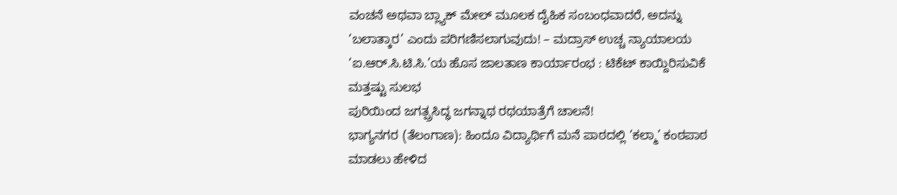ವಂಚನೆ ಅಥವಾ ಬ್ಲ್ಯಾಕ್ ಮೇಲ್ ಮೂಲಕ ದೈಹಿಕ ಸಂಬಂಧವಾದರೆ, ಅದನ್ನು ‘ಬಲಾತ್ಕಾರ’ ಎಂದು ಪರಿಗಣಿಸಲಾಗುವುದು! – ಮದ್ರಾಸ್ ಉಚ್ಚ ನ್ಯಾಯಾಲಯ
‘ಐ.ಆರ್.ಸಿ.ಟಿ.ಸಿ.’ಯ ಹೊಸ ಜಾಲತಾಣ ಕಾರ್ಯಾರಂಭ : ಟಿಕೆಟ್ ಕಾಯ್ದಿರಿಸುವಿಕೆ ಮತ್ತಷ್ಟು ಸುಲಭ
ಪುರಿಯಿಂದ ಜಗತ್ಪ್ರಸಿದ್ಧ ಜಗನ್ನಾಥ ರಥಯಾತ್ರೆಗೆ ಚಾಲನೆ!
ಭಾಗ್ಯನಗರ (ತೆಲಂಗಾಣ): ಹಿಂದೂ ವಿದ್ಯಾರ್ಥಿಗೆ ಮನೆ ಪಾಠದಲ್ಲಿ ‘ಕಲ್ಮಾ’ ಕಂಠಪಾಠ ಮಾಡಲು ಹೇಳಿದ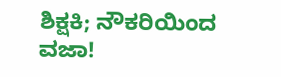ಶಿಕ್ಷಕಿ; ನೌಕರಿಯಿಂದ ವಜಾ!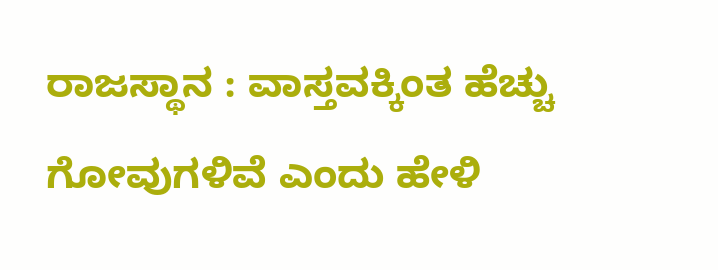ರಾಜಸ್ಥಾನ : ವಾಸ್ತವಕ್ಕಿಂತ ಹೆಚ್ಚು ಗೋವುಗಳಿವೆ ಎಂದು ಹೇಳಿ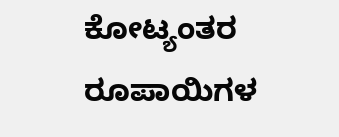ಕೋಟ್ಯಂತರ ರೂಪಾಯಿಗಳ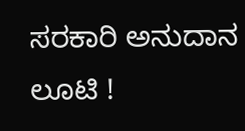ಸರಕಾರಿ ಅನುದಾನ ಲೂಟಿ !